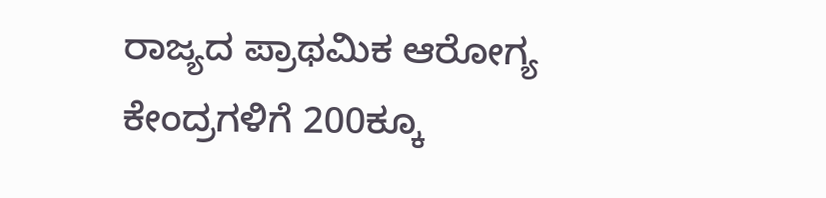ರಾಜ್ಯದ ಪ್ರಾಥಮಿಕ ಆರೋಗ್ಯ ಕೇಂದ್ರಗಳಿಗೆ 200ಕ್ಕೂ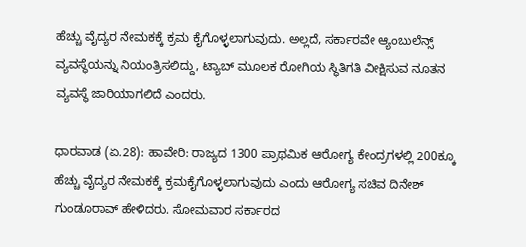ಹೆಚ್ಚು ವೈದ್ಯರ ನೇಮಕಕ್ಕೆ ಕ್ರಮ ಕೈಗೊಳ್ಳಲಾಗುವುದು. ಅಲ್ಲದೆ, ಸರ್ಕಾರವೇ ಆ್ಯಂಬುಲೆನ್ಸ್ ವ್ಯವಸ್ಥೆಯನ್ನು ನಿಯಂತ್ರಿಸಲಿದ್ದು, ಟ್ಯಾಬ್ ಮೂಲಕ ರೋಗಿಯ ಸ್ಥಿತಿಗತಿ ವೀಕ್ಷಿಸುವ ನೂತನ ವ್ಯವಸ್ಥೆ ಜಾರಿಯಾಗಲಿದೆ ಎಂದರು.

ಧಾರವಾಡ (ಏ.28): ಹಾವೇರಿ: ರಾಜ್ಯದ 1300 ಪ್ರಾಥಮಿಕ ಆರೋಗ್ಯ ಕೇಂದ್ರಗಳಲ್ಲಿ 200ಕ್ಕೂ ಹೆಚ್ಚು ವೈದ್ಯರ ನೇಮಕಕ್ಕೆ ಕ್ರಮಕೈಗೊಳ್ಳಲಾಗುವುದು ಎಂದು ಆರೋಗ್ಯ ಸಚಿವ ದಿನೇಶ್‌ ಗುಂಡೂರಾವ್‌ ಹೇಳಿದರು. ಸೋಮವಾರ ಸರ್ಕಾರದ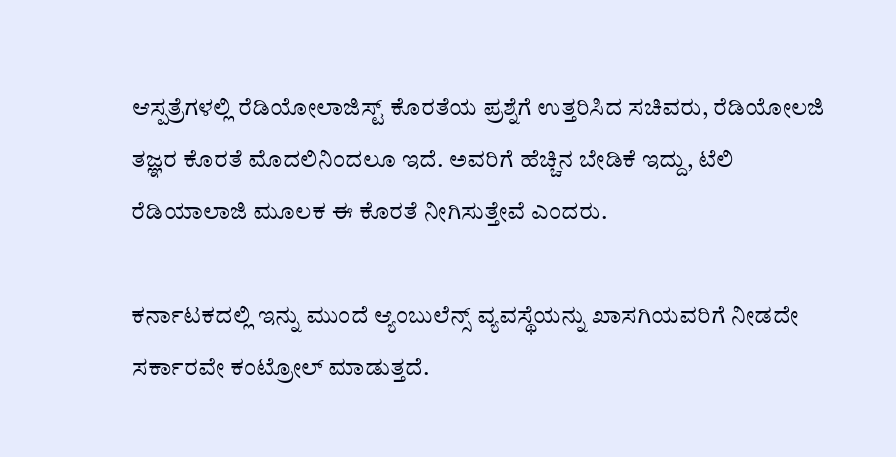ಆಸ್ಪತ್ರೆಗಳಲ್ಲಿ ರೆಡಿಯೋಲಾಜಿಸ್ಟ್‌ ಕೊರತೆಯ ಪ್ರಶ್ನೆಗೆ ಉತ್ತರಿಸಿದ ಸಚಿವರು, ರೆಡಿಯೋಲಜಿ ತಜ್ಞರ ಕೊರತೆ ಮೊದಲಿನಿಂದಲೂ ಇದೆ. ಅವರಿಗೆ ಹೆಚ್ಚಿನ ಬೇಡಿಕೆ ಇದ್ದು, ಟೆಲಿ ರೆಡಿಯಾಲಾಜಿ‌ ಮೂಲಕ ಈ ಕೊರತೆ ನೀಗಿಸುತ್ತೇವೆ ಎಂದರು.

ಕರ್ನಾಟಕದಲ್ಲಿ ಇನ್ನು ಮುಂದೆ ಆ್ಯಂಬುಲೆನ್ಸ್ ವ್ಯವಸ್ಥೆಯನ್ನು ಖಾಸಗಿಯವರಿಗೆ ನೀಡದೇ ಸರ್ಕಾರವೇ ಕಂಟ್ರೋಲ್ ಮಾಡುತ್ತದೆ.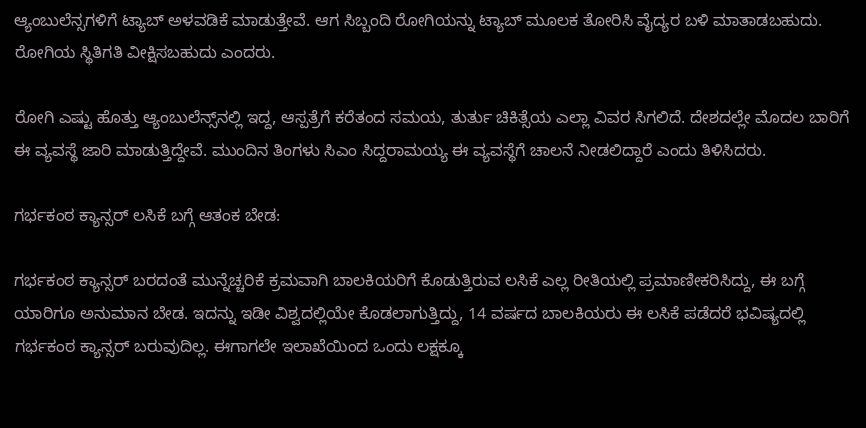ಆ್ಯಂಬುಲೆನ್ಸಗಳಿಗೆ ಟ್ಯಾಬ್ ಅಳವಡಿಕೆ ಮಾಡುತ್ತೇವೆ. ಆಗ ಸಿಬ್ಬಂದಿ ರೋಗಿಯನ್ನು ಟ್ಯಾಬ್ ಮೂಲಕ ತೋರಿಸಿ ವೈದ್ಯರ ಬಳಿ ಮಾತಾಡಬಹುದು. ರೋಗಿಯ ಸ್ಥಿತಿಗತಿ ವೀಕ್ಷಿಸಬಹುದು ಎಂದರು.

ರೋಗಿ ಎಷ್ಟು ಹೊತ್ತು ಆ್ಯಂಬುಲೆನ್ಸ್‌ನಲ್ಲಿ ಇದ್ದ, ಆಸ್ಪತ್ರೆಗೆ ಕರೆತಂದ ಸಮಯ, ತುರ್ತು ಚಿಕಿತ್ಸೆಯ ಎಲ್ಲಾ ವಿವರ ಸಿಗಲಿದೆ. ದೇಶದಲ್ಲೇ ಮೊದಲ ಬಾರಿಗೆ ಈ ವ್ಯವಸ್ಥೆ ಜಾರಿ ಮಾಡುತ್ತಿದ್ದೇವೆ. ಮುಂದಿನ ತಿಂಗಳು ಸಿಎಂ ಸಿದ್ದರಾಮಯ್ಯ ಈ ವ್ಯವಸ್ಥೆಗೆ ಚಾಲನೆ ನೀಡಲಿದ್ದಾರೆ ಎಂದು ತಿಳಿಸಿದರು.

ಗರ್ಭಕಂಠ ಕ್ಯಾನ್ಸರ್‌ ಲಸಿಕೆ ಬಗ್ಗೆ ಆತಂಕ ಬೇಡ:

ಗರ್ಭಕಂಠ ಕ್ಯಾನ್ಸರ್‌ ಬರದಂತೆ ಮುನ್ನೆಚ್ಚರಿಕೆ ಕ್ರಮವಾಗಿ ಬಾಲಕಿಯರಿಗೆ ಕೊಡುತ್ತಿರುವ ಲಸಿಕೆ ಎಲ್ಲ ರೀತಿಯಲ್ಲಿ ಪ್ರಮಾಣೀಕರಿಸಿದ್ದು, ಈ ಬಗ್ಗೆ ಯಾರಿಗೂ ಅನುಮಾನ ಬೇಡ. ಇದನ್ನು ಇಡೀ ವಿಶ್ವದಲ್ಲಿಯೇ ಕೊಡಲಾಗುತ್ತಿದ್ದು, 14 ವರ್ಷದ ಬಾಲಕಿಯರು ಈ ಲಸಿಕೆ ಪಡೆದರೆ ಭವಿಷ್ಯದಲ್ಲಿ ಗರ್ಭಕಂಠ ಕ್ಯಾನ್ಸರ್‌ ಬರುವುದಿಲ್ಲ. ಈಗಾಗಲೇ ಇಲಾಖೆಯಿಂದ ಒಂದು ಲಕ್ಷಕ್ಕೂ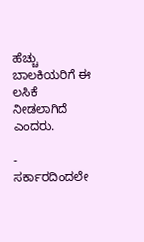ಹೆಚ್ಚು ಬಾಲಕಿಯರಿಗೆ ಈ ಲಸಿಕೆ ನೀಡಲಾಗಿದೆ ಎಂದರು.

- ಸರ್ಕಾರದಿಂದಲೇ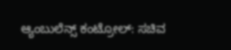ಆ್ಯಂಬುಲೆನ್ಸ್ ಕಂಟ್ರೋಲ್‌: ಸಚಿವ